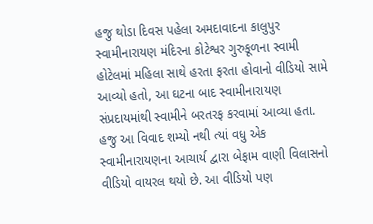હજુ થોડા દિવસ પહેલા અમદાવાદના કાલુપુર સ્વામીનારાયણ મંદિરના કોટેશ્વર ગુરુકૂળના સ્વામી હોટેલમાં મહિલા સાથે હરતા ફરતા હોવાનો વીડિયો સામે આવ્યો હતો, આ ઘટના બાદ સ્વામીનારાયણ સંપ્રદાયમાંથી સ્વામીને બરતરફ કરવામાં આવ્યા હતા. હજુ આ વિવાદ શમ્યો નથી ત્યાં વધુ એક સ્વામીનારાયણના આચાર્ય દ્વારા બેફામ વાણી વિલાસનો વીડિયો વાયરલ થયો છે. આ વીડિયો પણ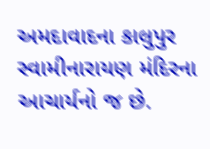અમદાવાદના કાલુપુર સ્વામીનારાયણ મંદિરના આચાર્યનો જ છે.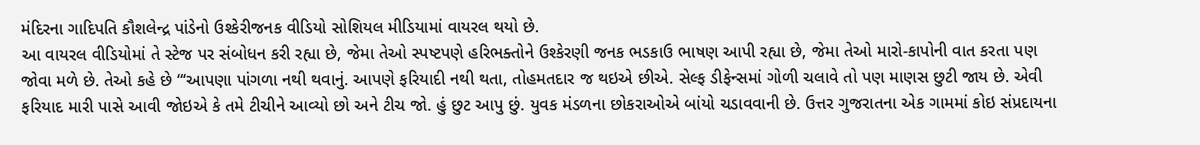મંદિરના ગાદિપતિ કૌશલેન્દ્ર પાંડેનો ઉશ્કેરીજનક વીડિયો સોશિયલ મીડિયામાં વાયરલ થયો છે.
આ વાયરલ વીડિયોમાં તે સ્ટેજ પર સંબોધન કરી રહ્યા છે, જેમા તેઓ સ્પષ્ટપણે હરિભક્તોને ઉશ્કેરણી જનક ભડકાઉ ભાષણ આપી રહ્યા છે, જેમા તેઓ મારો-કાપોની વાત કરતા પણ જોવા મળે છે. તેઓ કહે છે “‘આપણા પાંગળા નથી થવાનું. આપણે ફરિયાદી નથી થતા, તોહમતદાર જ થઇએ છીએ. સેલ્ફ ડીફેન્સમાં ગોળી ચલાવે તો પણ માણસ છુટી જાય છે. એવી ફરિયાદ મારી પાસે આવી જોઇએ કે તમે ટીચીને આવ્યો છો અને ટીચ જો. હું છુટ આપુ છું. યુવક મંડળના છોકરાઓએ બાંયો ચડાવવાની છે. ઉત્તર ગુજરાતના એક ગામમાં કોઇ સંપ્રદાયના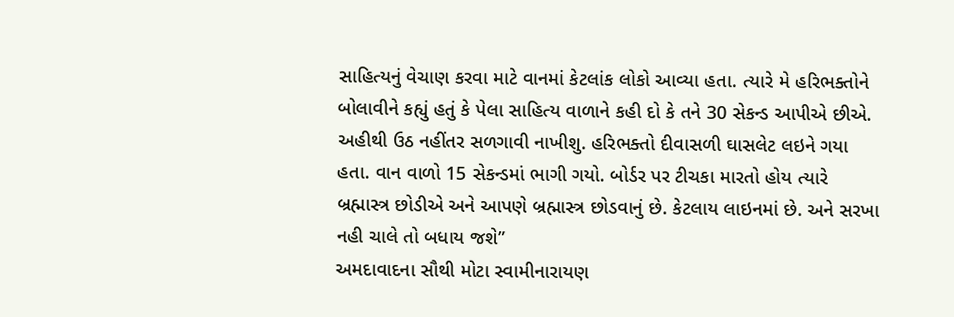સાહિત્યનું વેચાણ કરવા માટે વાનમાં કેટલાંક લોકો આવ્યા હતા. ત્યારે મે હરિભક્તોને બોલાવીને કહ્યું હતું કે પેલા સાહિત્ય વાળાને કહી દો કે તને 30 સેકન્ડ આપીએ છીએ. અહીથી ઉઠ નહીંતર સળગાવી નાખીશુ. હરિભક્તો દીવાસળી ઘાસલેટ લઇને ગયા હતા. વાન વાળો 15 સેકન્ડમાં ભાગી ગયો. બોર્ડર પર ટીચકા મારતો હોય ત્યારે બ્રહ્માસ્ત્ર છોડીએ અને આપણે બ્રહ્માસ્ત્ર છોડવાનું છે. કેટલાય લાઇનમાં છે. અને સરખા નહી ચાલે તો બધાય જશે”
અમદાવાદના સૌથી મોટા સ્વામીનારાયણ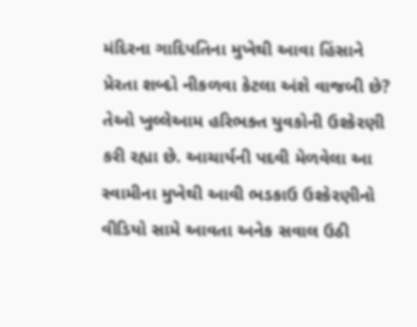મંદિરના ગાદિપતિના મુખેથી આવા હિંસાને પ્રેરતા શબ્દો નીકળવા કેટલા અંશે વાજબી છે? તેઓ ખુલ્લેઆમ હરિભક્ત યુવકોની ઉશ્કેરણી કરી રહ્યા છે. આચાર્યની પદવી મેળવેલા આ સ્વામીના મુખેથી આવી ભડકાઉ ઉશ્કેરણીનો વીડિયો સામે આવતા અનેક સવાલ ઉઠી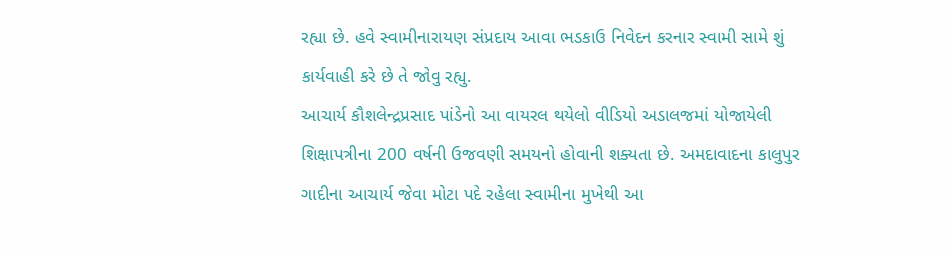રહ્યા છે. હવે સ્વામીનારાયણ સંપ્રદાય આવા ભડકાઉ નિવેદન કરનાર સ્વામી સામે શું કાર્યવાહી કરે છે તે જોવુ રહ્યુ.
આચાર્ય કૌશલેન્દ્રપ્રસાદ પાંડેનો આ વાયરલ થયેલો વીડિયો અડાલજમાં યોજાયેલી શિક્ષાપત્રીના 200 વર્ષની ઉજવણી સમયનો હોવાની શક્યતા છે. અમદાવાદના કાલુપુર ગાદીના આચાર્ય જેવા મોટા પદે રહેલા સ્વામીના મુખેથી આ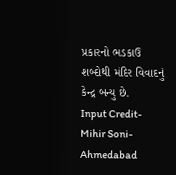પ્રકારનો ભડકાઉ શબ્દોથી મંદિર વિવાદનું કેન્દ્ર બન્યુ છે.
Input Credit- Mihir Soni- Ahmedabad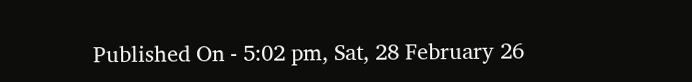Published On - 5:02 pm, Sat, 28 February 26